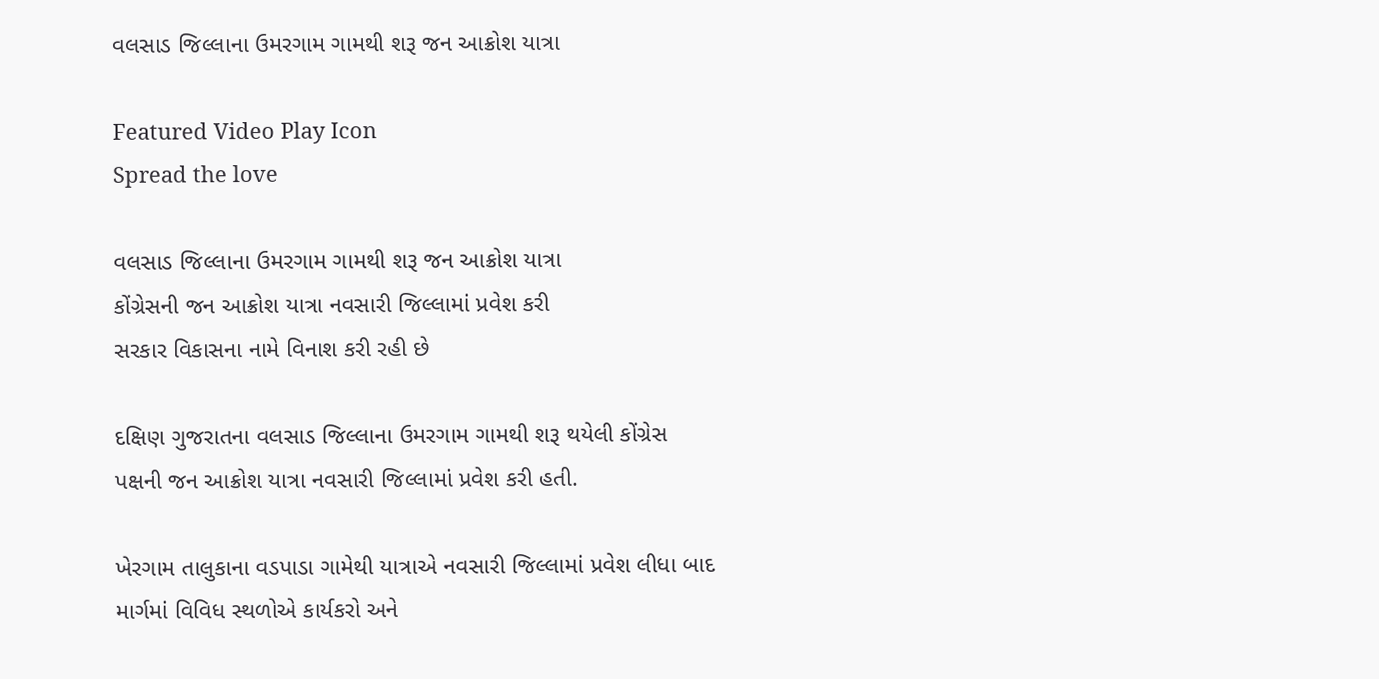વલસાડ જિલ્લાના ઉમરગામ ગામથી શરૂ જન આક્રોશ યાત્રા

Featured Video Play Icon
Spread the love

વલસાડ જિલ્લાના ઉમરગામ ગામથી શરૂ જન આક્રોશ યાત્રા
કોંગ્રેસની જન આક્રોશ યાત્રા નવસારી જિલ્લામાં પ્રવેશ કરી
સરકાર વિકાસના નામે વિનાશ કરી રહી છે

દક્ષિણ ગુજરાતના વલસાડ જિલ્લાના ઉમરગામ ગામથી શરૂ થયેલી કોંગ્રેસ પક્ષની જન આક્રોશ યાત્રા નવસારી જિલ્લામાં પ્રવેશ કરી હતી.

ખેરગામ તાલુકાના વડપાડા ગામેથી યાત્રાએ નવસારી જિલ્લામાં પ્રવેશ લીધા બાદ માર્ગમાં વિવિધ સ્થળોએ કાર્યકરો અને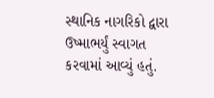સ્થાનિક નાગરિકો દ્વારા ઉષ્માભર્યું સ્વાગત કરવામાં આવ્યું હતું.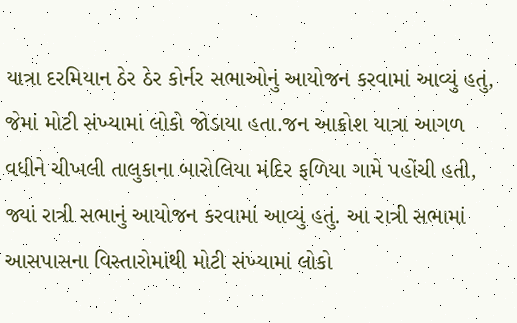યાત્રા દરમિયાન ઠેર ઠેર કોર્નર સભાઓનું આયોજન કરવામાં આવ્યું હતું, જેમાં મોટી સંખ્યામાં લોકો જોડાયા હતા.જન આક્રોશ યાત્રા આગળ વધીને ચીખલી તાલુકાના બારોલિયા મંદિર ફળિયા ગામે પહોંચી હતી, જ્યાં રાત્રી સભાનું આયોજન કરવામાં આવ્યું હતું. આ રાત્રી સભામાં આસપાસના વિસ્તારોમાંથી મોટી સંખ્યામાં લોકો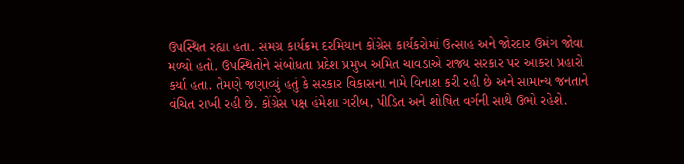ઉપસ્થિત રહ્યા હતા. સમગ્ર કાર્યક્રમ દરમિયાન કોંગ્રેસ કાર્યકરોમાં ઉત્સાહ અને જોરદાર ઉમંગ જોવા મળ્યો હતો. ઉપસ્થિતોને સંબોધતા પ્રદેશ પ્રમુખ અમિત ચાવડાએ રાજ્ય સરકાર પર આકરા પ્રહારો કર્યા હતા. તેમણે જણાવ્યું હતું કે સરકાર વિકાસના નામે વિનાશ કરી રહી છે અને સામાન્ય જનતાને વંચિત રાખી રહી છે. કોંગ્રેસ પક્ષ હંમેશા ગરીબ, પીડિત અને શોષિત વર્ગની સાથે ઉભો રહેશે.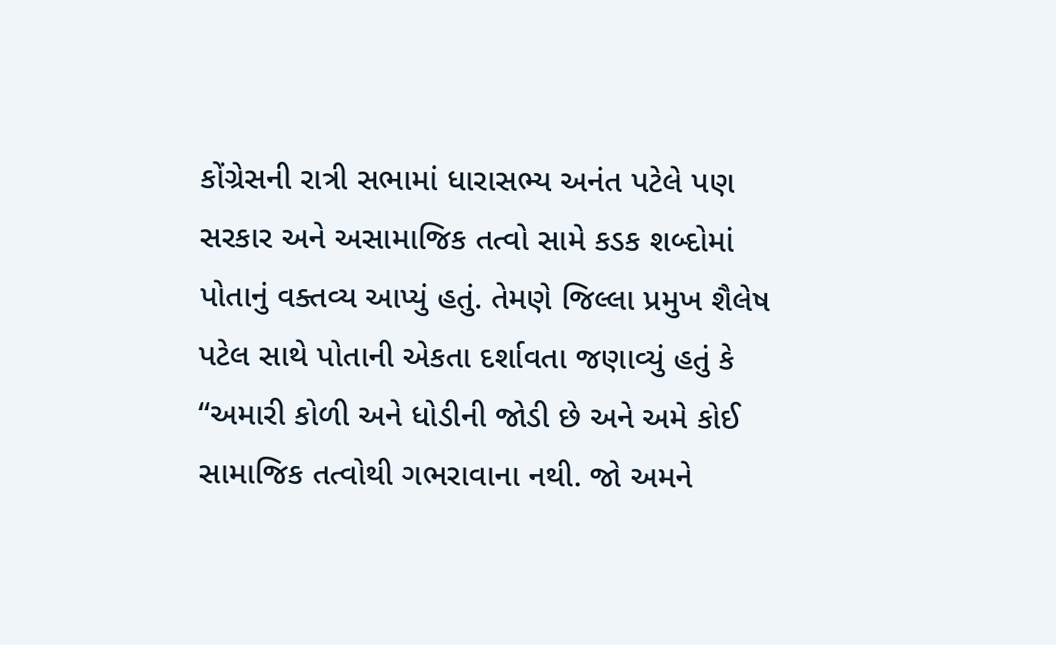કોંગ્રેસની રાત્રી સભામાં ધારાસભ્ય અનંત પટેલે પણ સરકાર અને અસામાજિક તત્વો સામે કડક શબ્દોમાં પોતાનું વક્તવ્ય આપ્યું હતું. તેમણે જિલ્લા પ્રમુખ શૈલેષ પટેલ સાથે પોતાની એકતા દર્શાવતા જણાવ્યું હતું કે “અમારી કોળી અને ધોડીની જોડી છે અને અમે કોઈ સામાજિક તત્વોથી ગભરાવાના નથી. જો અમને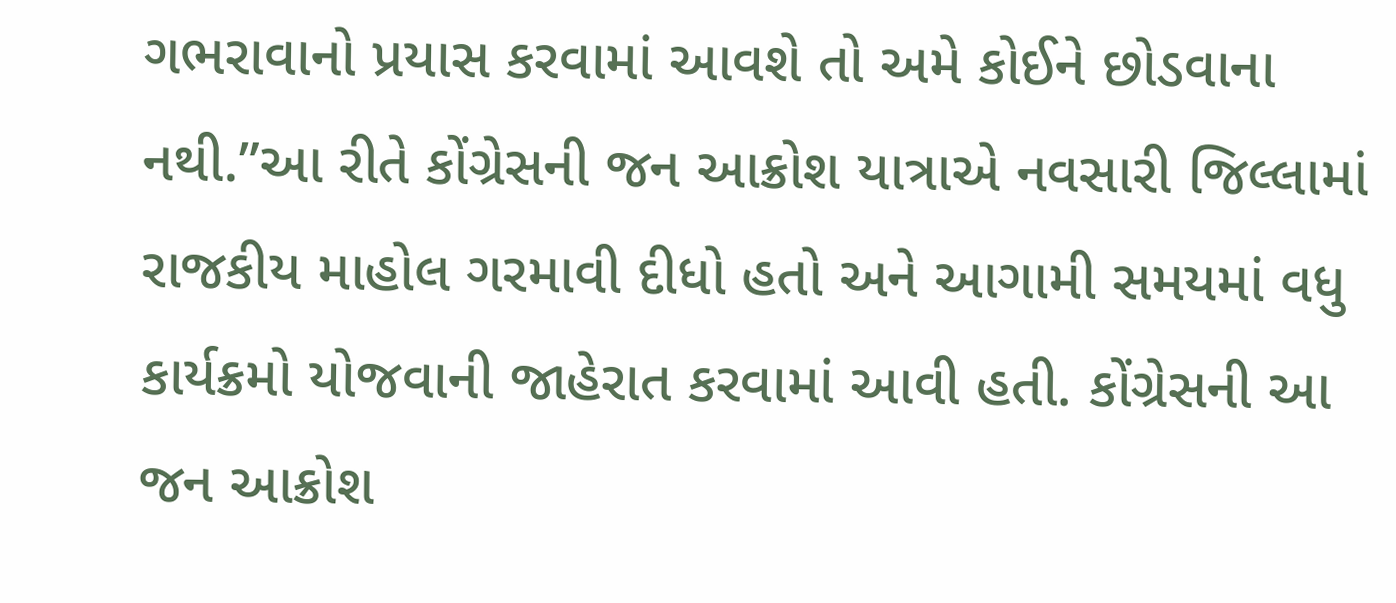ગભરાવાનો પ્રયાસ કરવામાં આવશે તો અમે કોઈને છોડવાના નથી.”આ રીતે કોંગ્રેસની જન આક્રોશ યાત્રાએ નવસારી જિલ્લામાં રાજકીય માહોલ ગરમાવી દીધો હતો અને આગામી સમયમાં વધુ કાર્યક્રમો યોજવાની જાહેરાત કરવામાં આવી હતી. કોંગ્રેસની આ જન આક્રોશ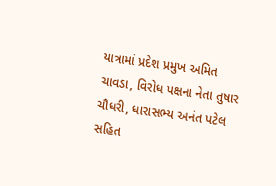યાત્રામાં પ્રદેશ પ્રમુખ અમિત ચાવડા, વિરોધ પક્ષના નેતા તુષાર ચૌધરી, ધારાસભ્ય અનંત પટેલ સહિત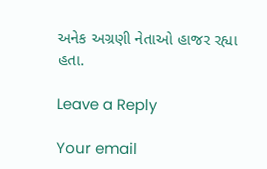અનેક અગ્રણી નેતાઓ હાજર રહ્યા હતા.

Leave a Reply

Your email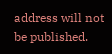address will not be published.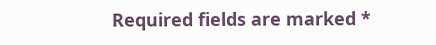Required fields are marked *